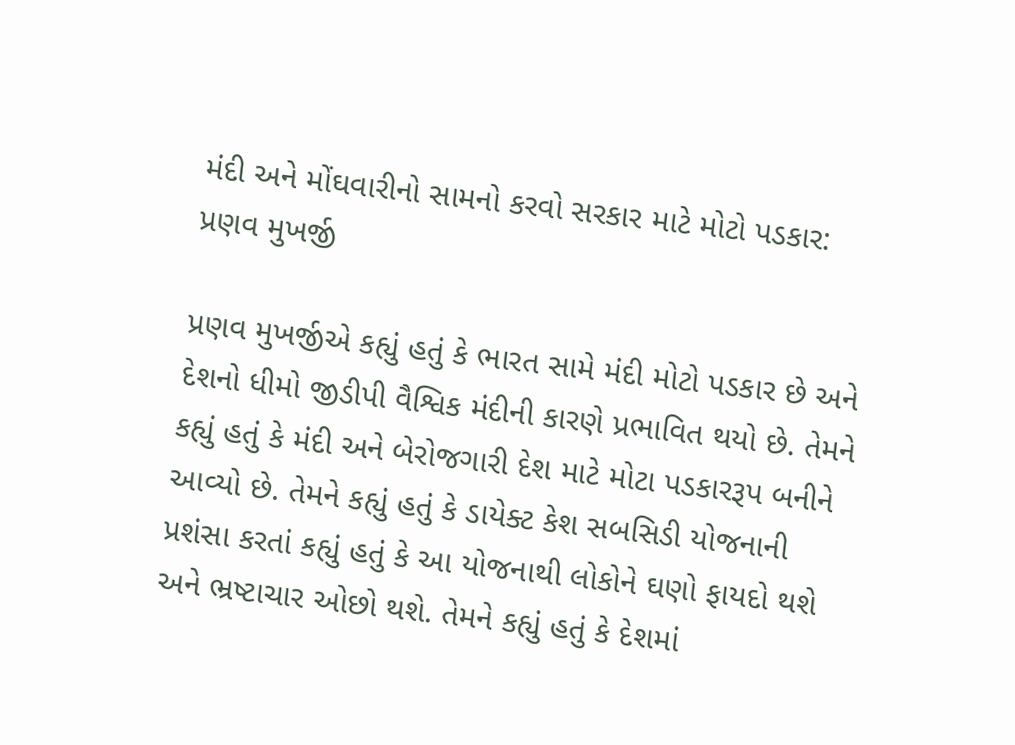મંદી અને મોંઘવારીનો સામનો કરવો સરકાર માટે મોટો પડકાર: પ્રણવ મુખર્જી

પ્રણવ મુખર્જીએ કહ્યું હતું કે ભારત સામે મંદી મોટો પડકાર છે અને દેશનો ધીમો જીડીપી વૈશ્વિક મંદીની કારણે પ્રભાવિત થયો છે. તેમને કહ્યું હતું કે મંદી અને બેરોજગારી દેશ માટે મોટા પડકારરૂપ બનીને આવ્યો છે. તેમને કહ્યું હતું કે ડાયેક્ટ કેશ સબસિડી યોજનાની પ્રશંસા કરતાં કહ્યું હતું કે આ યોજનાથી લોકોને ઘણો ફાયદો થશે અને ભ્રષ્ટાચાર ઓછો થશે. તેમને કહ્યું હતું કે દેશમાં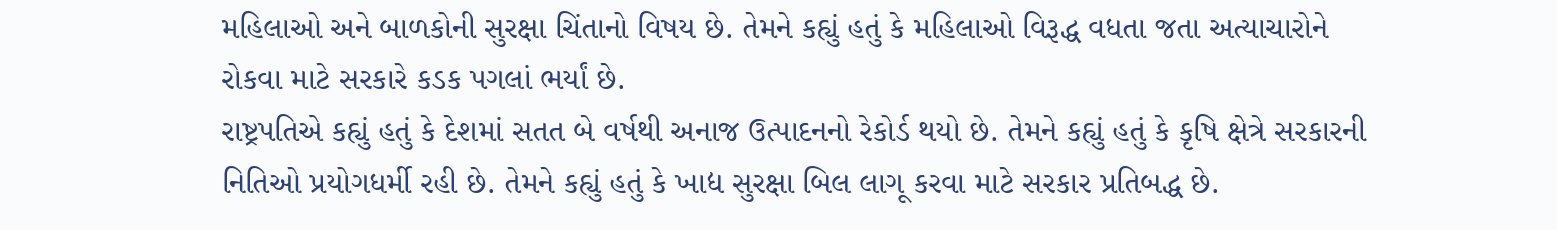મહિલાઓ અને બાળકોની સુરક્ષા ચિંતાનો વિષય છે. તેમને કહ્યું હતું કે મહિલાઓ વિરૂદ્ધ વધતા જતા અત્યાચારોને રોકવા માટે સરકારે કડક પગલાં ભર્યાં છે.
રાષ્ટ્રપતિએ કહ્યું હતું કે દેશમાં સતત બે વર્ષથી અનાજ ઉત્પાદનનો રેકોર્ડ થયો છે. તેમને કહ્યું હતું કે કૃષિ ક્ષેત્રે સરકારની નિતિઓ પ્રયોગધર્મી રહી છે. તેમને કહ્યું હતું કે ખાદ્ય સુરક્ષા બિલ લાગૂ કરવા માટે સરકાર પ્રતિબદ્ધ છે.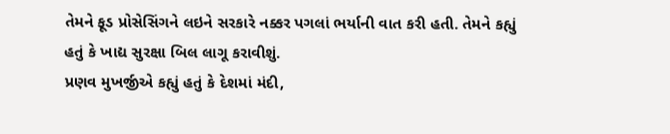તેમને ફૂડ પ્રોસેસિંગને લઇને સરકારે નક્કર પગલાં ભર્યાની વાત કરી હતી. તેમને કહ્યું હતું કે ખાદ્ય સુરક્ષા બિલ લાગૂ કરાવીશું.
પ્રણવ મુખર્જીએ કહ્યું હતું કે દેશમાં મંદી,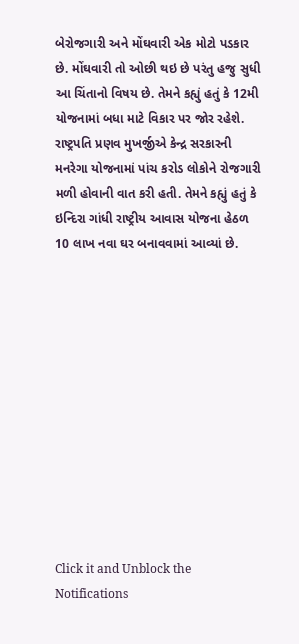બેરોજગારી અને મોંઘવારી એક મોટો પડકાર છે. મોંઘવારી તો ઓછી થઇ છે પરંતુ હજુ સુધી આ ચિંતાનો વિષય છે. તેમને કહ્યું હતું કે 12મી યોજનામાં બધા માટે વિકાર પર જોર રહેશે.
રાષ્ટ્રપતિ પ્રણવ મુખર્જીએ કેન્દ્ર સરકારની મનરેગા યોજનામાં પાંચ કરોડ લોકોને રોજગારી મળી હોવાની વાત કરી હતી. તેમને કહ્યું હતું કે ઇન્દિરા ગાંધી રાષ્ટ્રીય આવાસ યોજના હેઠળ 10 લાખ નવા ઘર બનાવવામાં આવ્યાં છે.












Click it and Unblock the Notifications